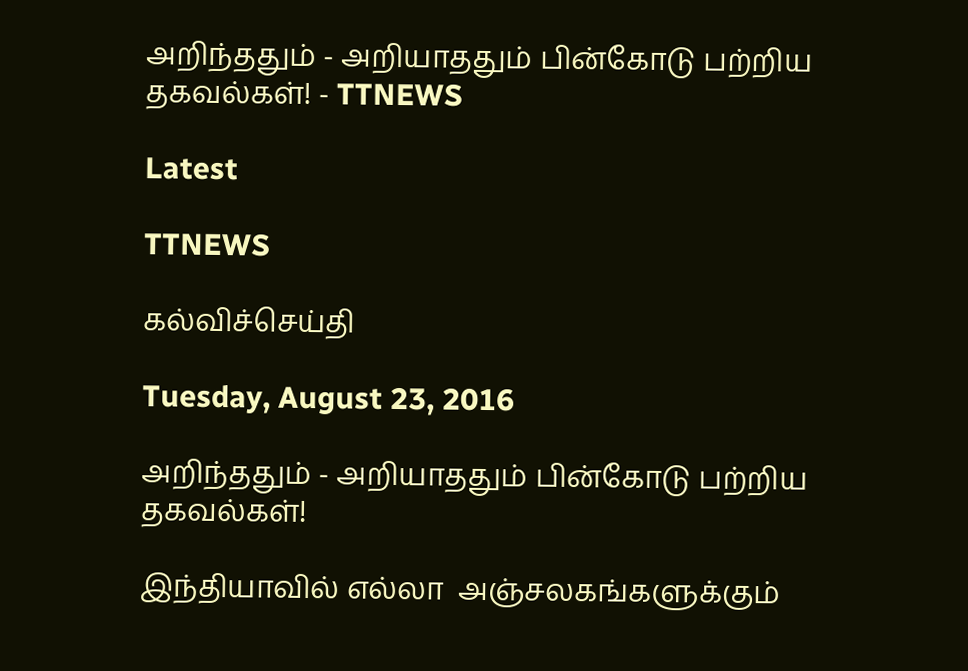அறிந்ததும் - அறியாததும் பின்கோடு பற்றிய தகவல்கள்! - TTNEWS

Latest

TTNEWS

கல்விச்செய்தி

Tuesday, August 23, 2016

அறிந்ததும் - அறியாததும் பின்கோடு பற்றிய தகவல்கள்!

இந்தியாவில் எல்லா  அஞ்சலகங்களுக்கும்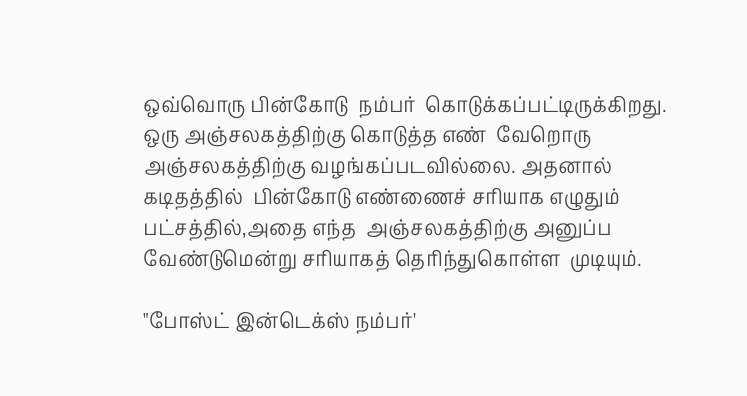ஒவ்வொரு பின்கோடு  நம்பர்  கொடுக்கப்பட்டிருக்கிறது. ஒரு அஞ்சலகத்திற்கு கொடுத்த எண்  வேறொரு அஞ்சலகத்திற்கு வழங்கப்படவில்லை. அதனால் கடிதத்தில்  பின்கோடு எண்ணைச் சரியாக எழுதும் பட்சத்தில்,அதை எந்த  அஞ்சலகத்திற்கு அனுப்ப வேண்டுமென்று சரியாகத் தெரிந்துகொள்ள  முடியும்.

"போஸ்ட் இன்டெக்ஸ் நம்பர்'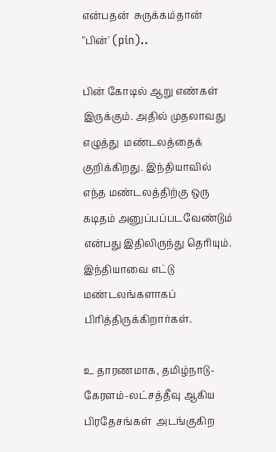என்பதன்  சுருக்கம்தான் "பின்' (pin)..

பின் கோடில் ஆறு எண்கள் இருக்கும். அதில் முதலாவது எழுத்து  மண்டலத்தைக் குறிக்கிறது. இந்தியாவில் எந்த மண்டலத்திற்கு ஒரு  கடிதம் அனுப்பப்படவேண்டும் என்பது இதிலிருந்து தெரியும்.  இந்தியாவை எட்டு மண்டலங்களாகப் பிரித்திருக்கிறார்கள்.

உ தாரணமாக, தமிழ்நாடு-கேரளம்-லட்சத்தீவு ஆகிய பிரதேசங்கள்  அடங்குகிற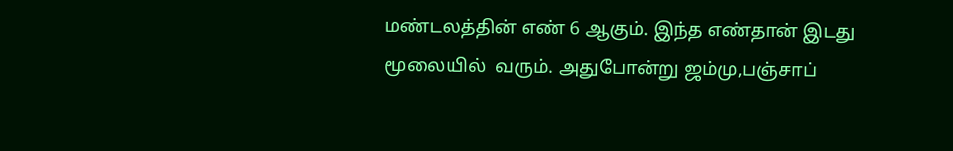மண்டலத்தின் எண் 6 ஆகும். இந்த எண்தான் இடது மூலையில்  வரும். அதுபோன்று ஜம்மு,பஞ்சாப்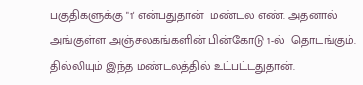பகுதிகளுக்கு "1' என்பதுதான்  மண்டல எண். அதனால் அங்குள்ள அஞ்சலகங்களின் பின்கோடு 1-ல்  தொடங்கும். தில்லியும் இந்த மண்டலத்தில் உட்பட்டதுதான்.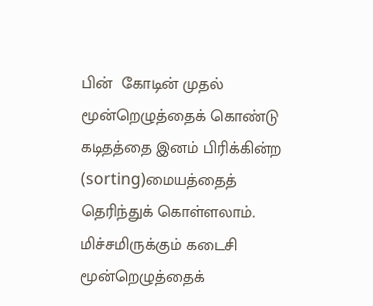பின்  கோடின் முதல் மூன்றெழுத்தைக் கொண்டு கடிதத்தை இனம் பிரிக்கின்ற (sorting)மையத்தைத் தெரிந்துக் கொள்ளலாம்.  மிச்சமிருக்கும் கடைசி மூன்றெழுத்தைக்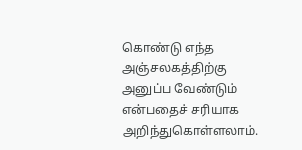கொண்டு எந்த  அஞ்சலகத்திற்கு அனுப்ப வேண்டும் என்பதைச் சரியாக  அறிந்துகொள்ளலாம்.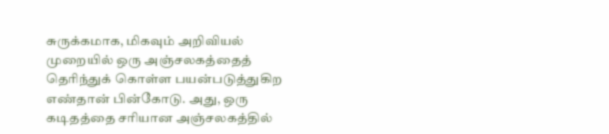சுருக்கமாக, மிகவும் அறிவியல்  முறையில் ஒரு அஞ்சலகத்தைத் தெரிந்துக் கொள்ள பயன்படுத்துகிற  எண்தான் பின்கோடு. அது, ஒரு கடிதத்தை சரியான அஞ்சலகத்தில்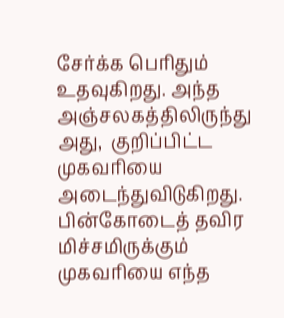சேர்க்க பெரிதும் உதவுகிறது. அந்த அஞ்சலகத்திலிருந்து அது,  குறிப்பிட்ட முகவரியை அடைந்துவிடுகிறது. பின்கோடைத் தவிர  மிச்சமிருக்கும் முகவரியை எந்த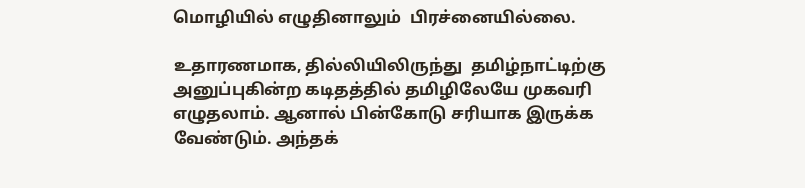மொழியில் எழுதினாலும்  பிரச்னையில்லை.

உதாரணமாக, தில்லியிலிருந்து  தமிழ்நாட்டிற்கு அனுப்புகின்ற கடிதத்தில் தமிழிலேயே முகவரி  எழுதலாம். ஆனால் பின்கோடு சரியாக இருக்க வேண்டும். அந்தக்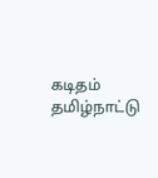கடிதம்  தமிழ்நாட்டு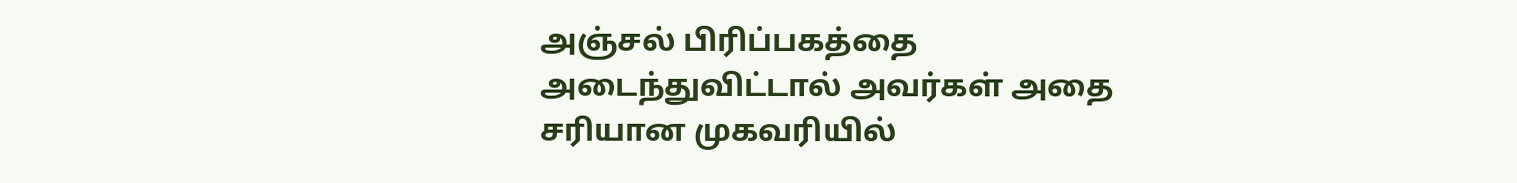அஞ்சல் பிரிப்பகத்தை அடைந்துவிட்டால் அவர்கள் அதை  சரியான முகவரியில்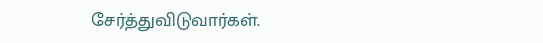சேர்த்துவிடுவார்கள்.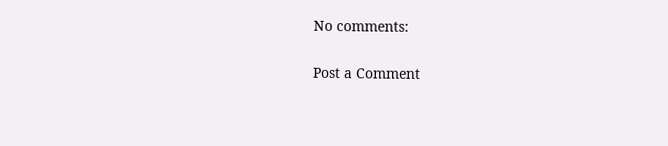No comments:

Post a Comment